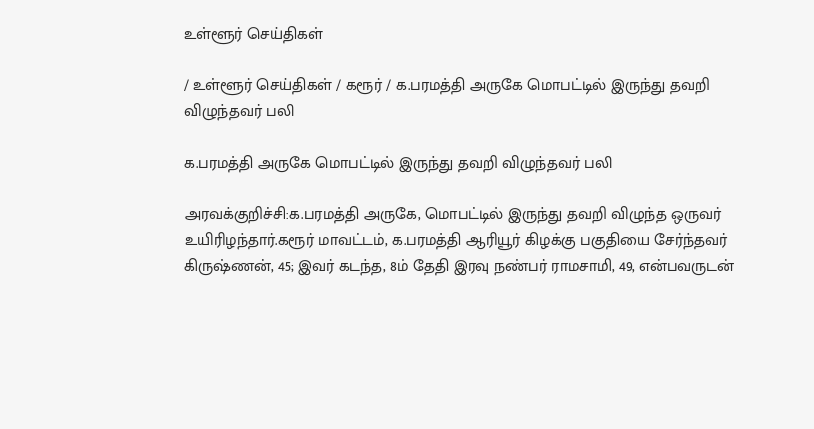உள்ளூர் செய்திகள்

/ உள்ளூர் செய்திகள் / கரூர் / க.பரமத்தி அருகே மொபட்டில் இருந்து தவறி விழுந்தவர் பலி

க.பரமத்தி அருகே மொபட்டில் இருந்து தவறி விழுந்தவர் பலி

அரவக்குறிச்சி:க.பரமத்தி அருகே, மொபட்டில் இருந்து தவறி விழுந்த ஒருவர் உயிரிழந்தார்.கரூர் மாவட்டம், க.பரமத்தி ஆரியூர் கிழக்கு பகுதியை சேர்ந்தவர் கிருஷ்ணன், 45; இவர் கடந்த, 8ம் தேதி இரவு நண்பர் ராமசாமி, 49, என்பவருடன்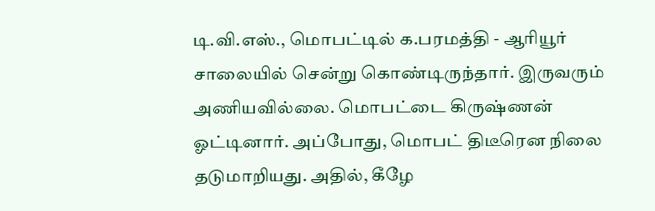டி.வி.எஸ்., மொபட்டில் க.பரமத்தி - ஆரியூர் சாலையில் சென்று கொண்டிருந்தார். இருவரும் அணியவில்லை. மொபட்டை கிருஷ்ணன் ஓட்டினார். அப்போது, மொபட் திடீரென நிலை தடுமாறியது. அதில், கீழே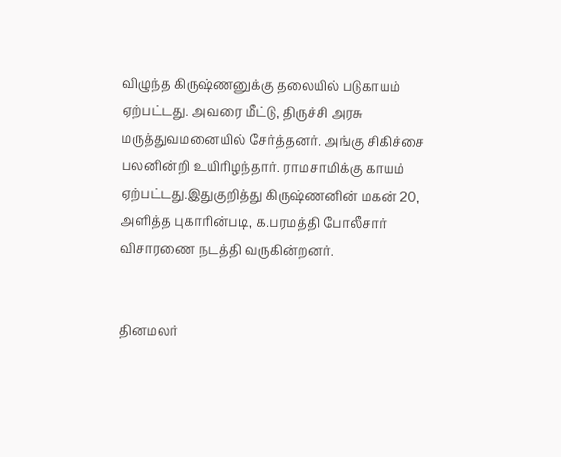விழுந்த கிருஷ்ணனுக்கு தலையில் படுகாயம் ஏற்பட்டது. அவரை மீட்டு, திருச்சி அரசு மருத்துவமனையில் சேர்த்தனர். அங்கு சிகிச்சை பலனின்றி உயிரிழந்தார். ராமசாமிக்கு காயம் ஏற்பட்டது.இதுகுறித்து கிருஷ்ணனின் மகன் 20, அளித்த புகாரின்படி, க.பரமத்தி போலீசார் விசாரணை நடத்தி வருகின்றனர்.


தினமலர்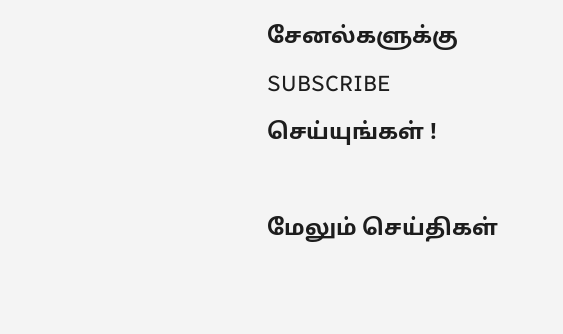சேனல்களுக்கு SUBSCRIBE செய்யுங்கள் !

மேலும் செய்திகள்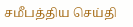சமீபத்திய செய்தி